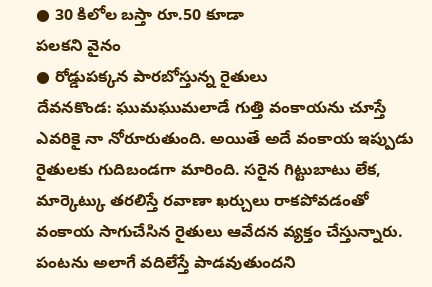● 30 కిలోల బస్తా రూ.50 కూడా
పలకని వైనం
● రోడ్డుపక్కన పారబోస్తున్న రైతులు
దేవనకొండ: ఘుమఘుమలాడే గుత్తి వంకాయను చూస్తే ఎవరికై నా నోరూరుతుంది. అయితే అదే వంకాయ ఇప్పుడు రైతులకు గుదిబండగా మారింది. సరైన గిట్టుబాటు లేక, మార్కెట్కు తరలిస్తే రవాణా ఖర్చులు రాకపోవడంతో వంకాయ సాగుచేసిన రైతులు ఆవేదన వ్యక్తం చేస్తున్నారు. పంటను అలాగే వదిలేస్తే పాడవుతుందని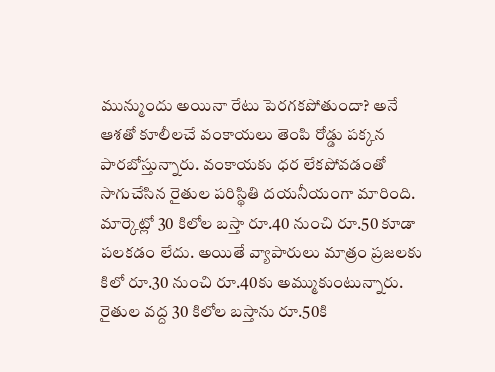మున్ముందు అయినా రేటు పెరగకపోతుందా? అనే ఆశతో కూలీలచే వంకాయలు తెంపి రోడ్డు పక్కన పారబోస్తున్నారు. వంకాయకు ధర లేకపోవడంతో సాగుచేసిన రైతుల పరిస్థితి దయనీయంగా మారింది. మార్కెట్లో 30 కిలోల బస్తా రూ.40 నుంచి రూ.50 కూడా పలకడం లేదు. అయితే వ్యాపారులు మాత్రం ప్రజలకు కిలో రూ.30 నుంచి రూ.40కు అమ్ముకుంటున్నారు. రైతుల వద్ద 30 కిలోల బస్తాను రూ.50కి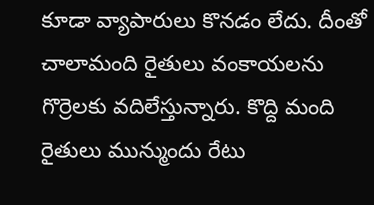కూడా వ్యాపారులు కొనడం లేదు. దీంతో చాలామంది రైతులు వంకాయలను గొర్రెలకు వదిలేస్తున్నారు. కొద్ది మంది రైతులు మున్ముందు రేటు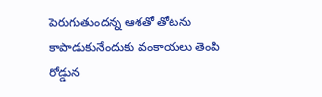పెరుగుతుందన్న ఆశతో తోటను కాపాడుకునేందుకు వంకాయలు తెంపి రోడ్డున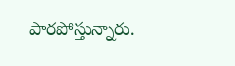పారపోస్తున్నారు.